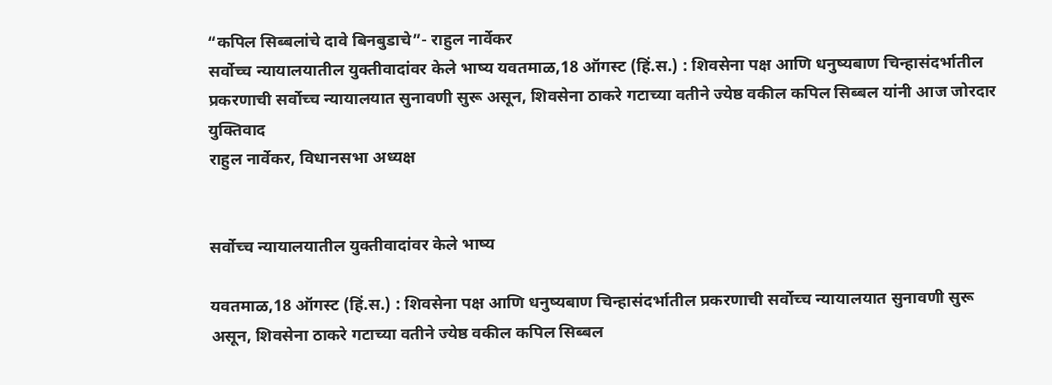“कपिल सिब्बलांचे दावे बिनबुडाचे”- राहुल नार्वेकर
सर्वोच्च न्यायालयातील युक्तीवादांवर केले भाष्य यवतमाळ,18 ऑगस्ट (हिं.स.) : शिवसेना पक्ष आणि धनुष्यबाण चिन्हासंदर्भातील प्रकरणाची सर्वोच्च न्यायालयात सुनावणी सुरू असून, शिवसेना ठाकरे गटाच्या वतीने ज्येष्ठ वकील कपिल सिब्बल यांनी आज जोरदार युक्तिवाद
राहुल नार्वेकर, विधानसभा अध्यक्ष


सर्वोच्च न्यायालयातील युक्तीवादांवर केले भाष्य

यवतमाळ,18 ऑगस्ट (हिं.स.) : शिवसेना पक्ष आणि धनुष्यबाण चिन्हासंदर्भातील प्रकरणाची सर्वोच्च न्यायालयात सुनावणी सुरू असून, शिवसेना ठाकरे गटाच्या वतीने ज्येष्ठ वकील कपिल सिब्बल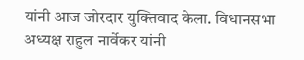यांनी आज जोरदार युक्तिवाद केला. विधानसभा अध्यक्ष राहुल नार्वेकर यांनी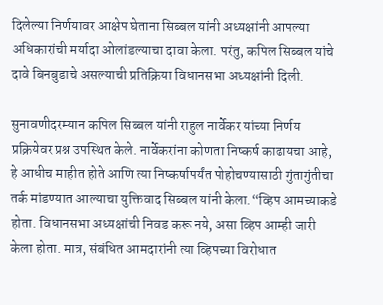दिलेल्या निर्णयावर आक्षेप घेताना सिब्बल यांनी अध्यक्षांनी आपल्या अधिकारांची मर्यादा ओलांडल्याचा दावा केला. परंतु, कपिल सिब्बल यांचे दावे बिनबुडाचे असल्याची प्रतिक्रिया विधानसभा अध्यक्षांनी दिली.

सुनावणीदरम्यान कपिल सिब्बल यांनी राहुल नार्वेकर यांच्या निर्णय प्रक्रियेवर प्रश्न उपस्थित केले. नार्वेकरांना कोणता निष्कर्ष काढायचा आहे, हे आधीच माहीत होते आणि त्या निष्कर्षापर्यंत पोहोचण्यासाठी गुंतागुंतीचा तर्क मांडण्यात आल्याचा युक्तिवाद सिब्बल यांनी केला.“व्हिप आमच्याकडे होता. विधानसभा अध्यक्षांची निवड करू नये, असा व्हिप आम्ही जारी केला होता. मात्र, संबंधित आमदारांनी त्या व्हिपच्या विरोधात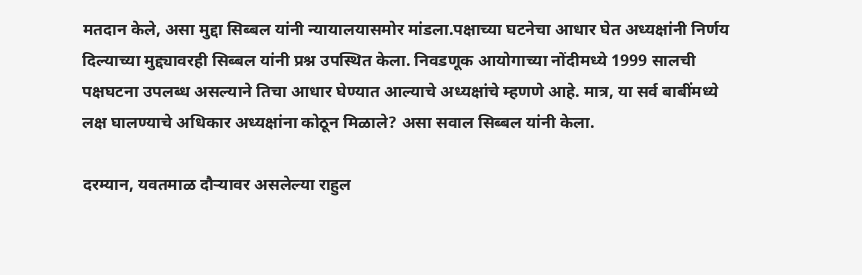मतदान केले, असा मुद्दा सिब्बल यांनी न्यायालयासमोर मांडला.पक्षाच्या घटनेचा आधार घेत अध्यक्षांनी निर्णय दिल्याच्या मुद्द्यावरही सिब्बल यांनी प्रश्न उपस्थित केला. निवडणूक आयोगाच्या नोंदीमध्ये 1999 सालची पक्षघटना उपलब्ध असल्याने तिचा आधार घेण्यात आल्याचे अध्यक्षांचे म्हणणे आहे. मात्र, या सर्व बाबींमध्ये लक्ष घालण्याचे अधिकार अध्यक्षांना कोठून मिळाले? असा सवाल सिब्बल यांनी केला.

दरम्यान, यवतमाळ दौऱ्यावर असलेल्या राहुल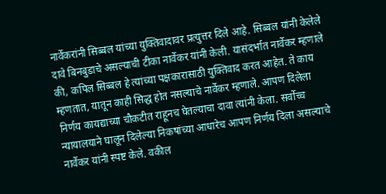नार्वेकरांनी सिब्बल यांच्या युक्तिवादावर प्रत्युत्तर दिले आहे. सिब्बल यांनी केलेले दावे बिनबुडाचे असल्याची टीका नार्वेकर यांनी केली. यासंदर्भात नार्वेकर म्हणाले की, कपिल सिब्बल हे त्यांच्या पक्षकारासाठी युक्तिवाद करत आहेत. ते काय म्हणतात, यातून काही सिद्ध होत नसल्याचे नार्वेकर म्हणाले. आपण दिलेला निर्णय कायद्याच्या चौकटीत राहूनच घेतल्याचा दावा त्यांनी केला. सर्वोच्च न्यायालयाने घालून दिलेल्या निकषांच्या आधारेच आपण निर्णय दिला असल्याचे नार्वेकर यांनी स्पष्ट केले. वकील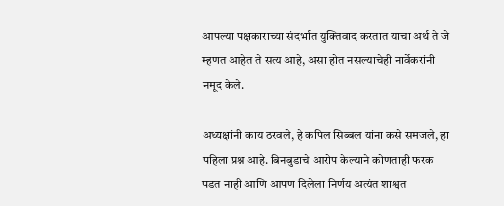आपल्या पक्षकाराच्या संदर्भात युक्तिवाद करतात याचा अर्थ ते जे म्हणत आहेत ते सत्य आहे, असा होत नसल्याचेही नार्वेकरांनी नमूद केले.

अध्यक्षांनी काय ठरवले, हे कपिल सिब्बल यांना कसे समजले, हा पहिला प्रश्न आहे. बिनबुडाचे आरोप केल्याने कोणताही फरक पडत नाही आणि आपण दिलेला निर्णय अत्यंत शाश्वत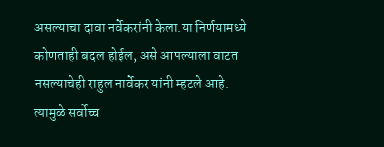असल्याचा दावा नर्वेकरांनी केला.या निर्णयामध्ये कोणताही बदल होईल, असे आपल्याला वाटत नसल्याचेही राहुल नार्वेकर यांनी म्हटले आहे. त्यामुळे सर्वोच्च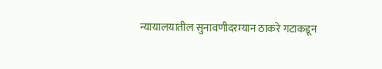न्यायालयातील सुनावणीदरम्यान ठाकरे गटाकडून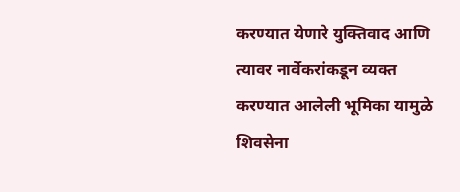करण्यात येणारे युक्तिवाद आणि त्यावर नार्वेकरांकडून व्यक्त करण्यात आलेली भूमिका यामुळे शिवसेना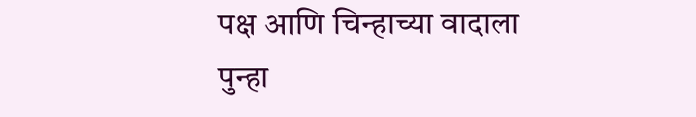पक्ष आणि चिन्हाच्या वादाला पुन्हा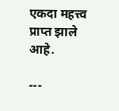एकदा महत्त्व प्राप्त झाले आहे.

---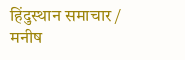हिंदुस्थान समाचार / मनीष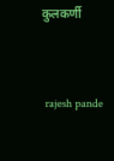कुलकर्णी


 rajesh pande